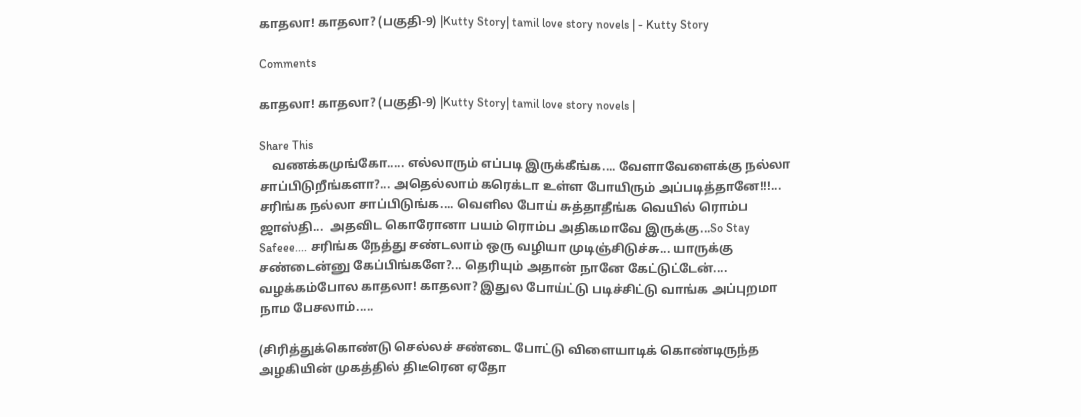காதலா! காதலா? (பகுதி-9) |Kutty Story| tamil love story novels | - Kutty Story

Comments

காதலா! காதலா? (பகுதி-9) |Kutty Story| tamil love story novels |

Share This
    வணக்கமுங்கோ..... எல்லாரும் எப்படி இருக்கீங்க.... வேளாவேளைக்கு நல்லா சாப்பிடுறீங்களா?... அதெல்லாம் கரெக்டா உள்ள போயிரும் அப்படித்தானே!!!... சரிங்க நல்லா சாப்பிடுங்க.... வெளில போய் சுத்தாதீங்க வெயில் ரொம்ப ஜாஸ்தி...  அதவிட கொரோனா பயம் ரொம்ப அதிகமாவே இருக்கு...So Stay Safeee.... சரிங்க நேத்து சண்டலாம் ஒரு வழியா முடிஞ்சிடுச்சு... யாருக்கு சண்டைன்னு கேப்பிங்களே?... தெரியும் அதான் நானே கேட்டுட்டேன்.... வழக்கம்போல காதலா! காதலா? இதுல போய்ட்டு படிச்சிட்டு வாங்க அப்புறமா நாம பேசலாம்.....

(சிரித்துக்கொண்டு செல்லச் சண்டை போட்டு விளையாடிக் கொண்டிருந்த அழகியின் முகத்தில் திடீரென ஏதோ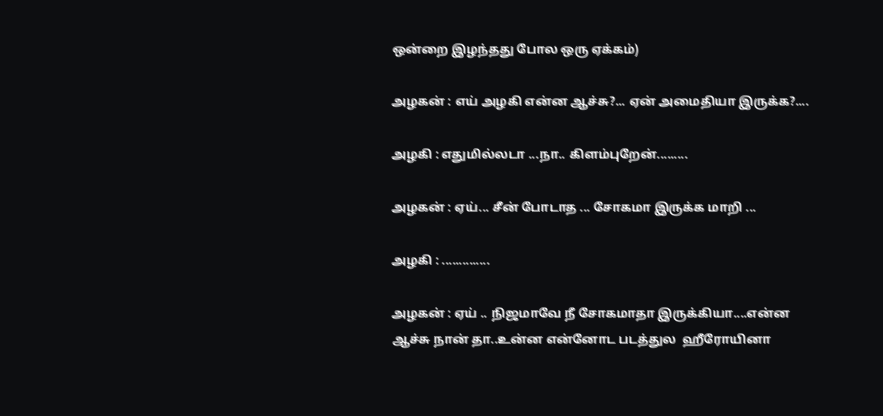ஒன்றை இழந்தது போல ஒரு ஏக்கம்)

அழகன் : எய் அழகி என்ன ஆச்சு?... ஏன் அமைதியா இருக்க?....

அழகி : எதுமில்லடா ...நா.. கிளம்புறேன்.........

அழகன் : ஏய்... சீன் போடாத ... சோகமா இருக்க மாறி ...

அழகி : ..............

அழகன் : ஏய் .. நிஜமாவே நீ சோகமாதா இருக்கியா....என்ன ஆச்சு நான் தா..உன்ன என்னோட படத்துல  ஹீரோயினா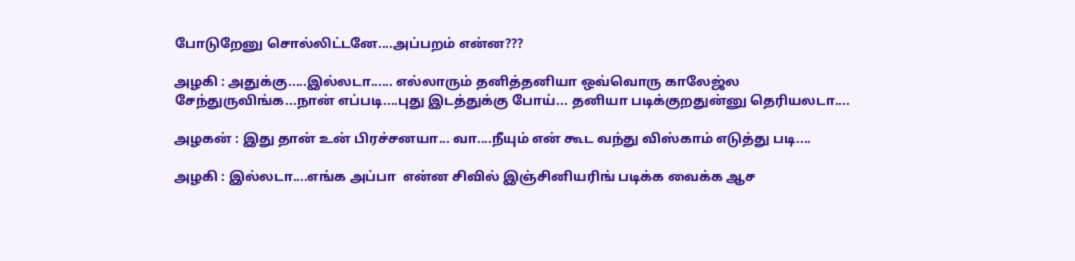போடுறேனு சொல்லிட்டனே....அப்பறம் என்ன???

அழகி : அதுக்கு.....இல்லடா...... எல்லாரும் தனித்தனியா ஒவ்வொரு காலேஜ்ல சேந்துருவிங்க...நான் எப்படி....புது இடத்துக்கு போய்... தனியா படிக்குறதுன்னு தெரியலடா....

அழகன் : இது தான் உன் பிரச்சனயா... வா....நீயும் என் கூட வந்து விஸ்காம் எடுத்து படி....

அழகி : இல்லடா....எங்க அப்பா  என்ன சிவில் இஞ்சினியரிங் படிக்க வைக்க ஆச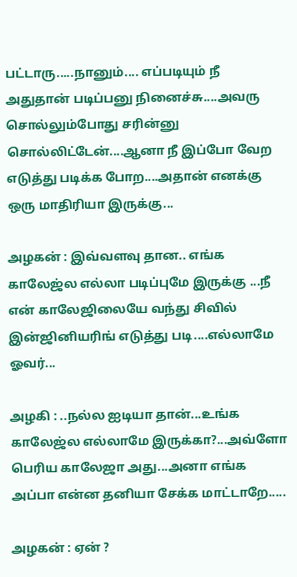பட்டாரு.....நானும்.... எப்படியும் நீ அதுதான் படிப்பனு நினைச்சு....அவரு சொல்லும்போது சரின்னு சொல்லிட்டேன்....ஆனா நீ இப்போ வேற எடுத்து படிக்க போற....அதான் எனக்கு ஒரு மாதிரியா இருக்கு...

அழகன் : இவ்வளவு தான.. எங்க காலேஜ்ல எல்லா படிப்புமே இருக்கு ...நீ என் காலேஜிலையே வந்து சிவில் இன்ஜினியரிங் எடுத்து படி....எல்லாமே ஓவர்...

அழகி : ..நல்ல ஐடியா தான்...உங்க காலேஜ்ல எல்லாமே இருக்கா?...அவ்ளோ பெரிய காலேஜா அது...அனா எங்க அப்பா என்ன தனியா சேக்க மாட்டாறே.....

அழகன் : ஏன் ?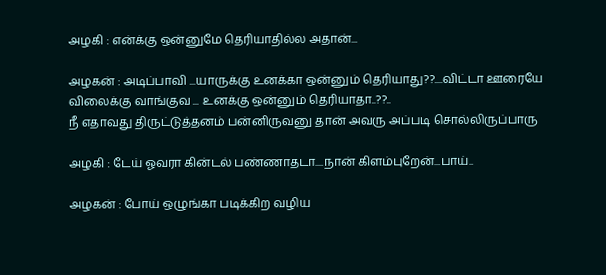அழகி : என்க்கு ஒன்னுமே தெரியாதில்ல அதான்...

அழகன் : அடிப்பாவி ...யாருக்கு உனக்கா ஒன்னும் தெரியாது??....விட்டா ஊரையே விலைக்கு வாங்குவ ... உனக்கு ஒன்னும் தெரியாதா..??..
நீ எதாவது திருட்டுத்தனம் பன்னிருவனு தான் அவரு அப்படி சொல்லிருப்பாரு

அழகி : டேய் ஓவரா கின்டல் பண்ணாதடா....நான் கிளம்புறேன்...பாய்..

அழகன் : போய் ஒழுங்கா படிக்கிற வழிய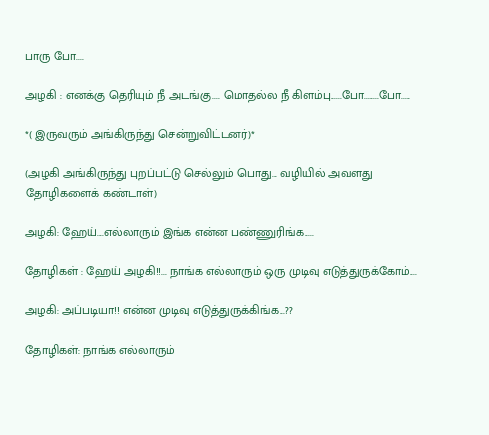பாரு போ....

அழகி : எனக்கு தெரியும் நீ அடங்கு.... மொதல்ல நீ கிளம்பு......போ........போ.....

*( இருவரும் அங்கிருந்து சென்றுவிட்டனர்)*

(அழகி அங்கிருந்து புறப்பட்டு செல்லும் பொது... வழியில் அவளது தோழிகளைக் கண்டாள்)

அழகி: ஹேய்....எல்லாரும் இங்க என்ன பண்ணுரிங்க.....

தோழிகள் : ஹேய் அழகி!!... நாங்க எல்லாரும் ஒரு முடிவு எடுத்துருக்கோம்....

அழகி: அப்படியா!! என்ன முடிவு எடுத்துருக்கிங்க...??

தோழிகள்: நாங்க எல்லாரும்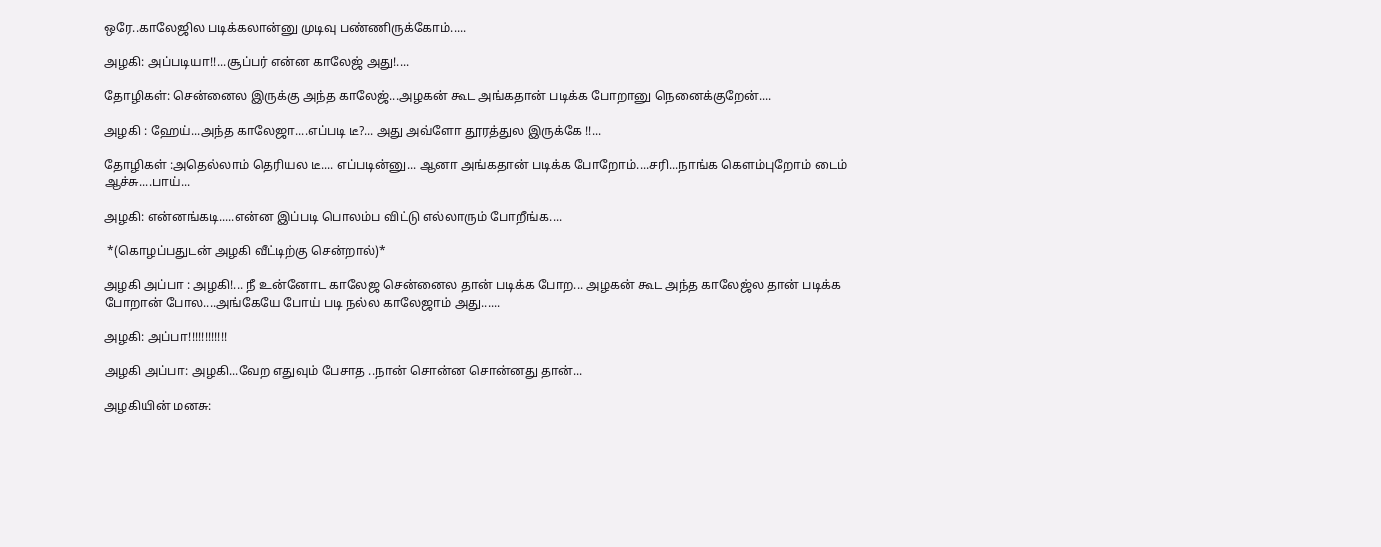ஒரே..காலேஜில படிக்கலான்னு முடிவு பண்ணிருக்கோம்.....

அழகி: அப்படியா!!...சூப்பர் என்ன காலேஜ் அது!....

தோழிகள்: சென்னைல இருக்கு அந்த காலேஜ்...அழகன் கூட அங்கதான் படிக்க போறானு நெனைக்குறேன்....

அழகி : ஹேய்...அந்த காலேஜா....எப்படி டீ?... அது அவ்ளோ தூரத்துல இருக்கே ‍!!...

தோழிகள் :அதெல்லாம் தெரியல டீ.... எப்படின்னு... ஆனா அங்கதான் படிக்க போறோம்....சரி...நாங்க கெளம்புறோம் டைம் ஆச்சு....பாய்...

அழகி: என்னங்கடி.....என்ன இப்படி பொலம்ப விட்டு எல்லாரும் போறீங்க....

 *(கொழப்பதுடன் அழகி வீட்டிற்கு சென்றால்)*

அழகி அப்பா : அழகி!... நீ உன்னோட காலேஜ சென்னைல தான் படிக்க போற... அழகன் கூட அந்த காலேஜ்ல தான் படிக்க போறான் போல....அங்கேயே போய் படி நல்ல காலேஜாம் அது......

அழகி: அப்பா!!!!!!!!!!!!

அழகி அப்பா: அழகி...வேற எதுவும் பேசாத ..நான் சொன்ன சொன்னது தான்...

அழகியின் மனசு: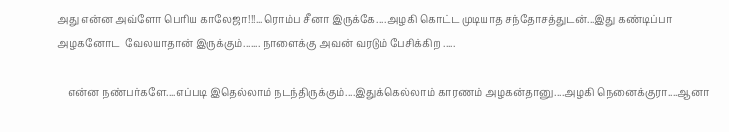அது என்ன அவ்ளோ பெரிய காலேஜா!!!...ரொம்ப சீனா இருக்கே....அழகி கொட்ட முடியாத சந்தோசத்துடன்...இது கண்டிப்பா அழகனோட  வேலயாதான் இருக்கும்....... நாளைக்கு அவன் வரடும் பேசிக்கிற .....

    என்ன நண்பர்களே....எப்படி இதெல்லாம் நடந்திருக்கும்....இதுக்கெல்லாம் காரணம் அழகன்தானு....அழகி நெனைக்குரா....ஆனா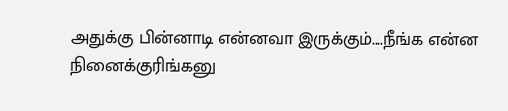அதுக்கு பின்னாடி என்னவா இருக்கும்....நீங்க என்ன நினைக்குரிங்கனு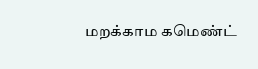மறக்காம கமெண்ட்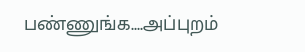பண்ணுங்க....அப்புறம்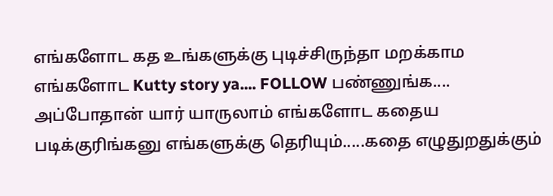எங்களோட கத உங்களுக்கு புடிச்சிருந்தா மறக்காம எங்களோட Kutty story ya.... FOLLOW பண்ணுங்க.... அப்போதான் யார் யாருலாம் எங்களோட கதைய படிக்குரிங்கனு எங்களுக்கு தெரியும்.....கதை எழுதுறதுக்கும்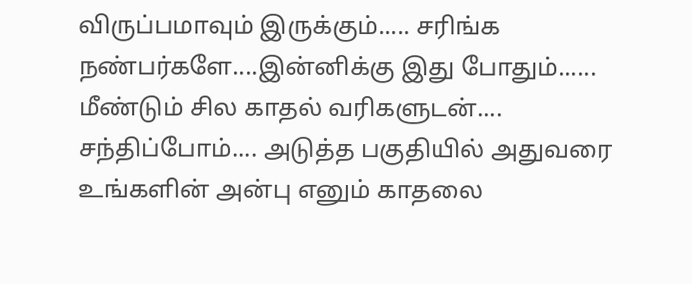விருப்பமாவும் இருக்கும்..... சரிங்க நண்பர்களே....இன்னிக்கு இது போதும்...... மீண்டும் சில காதல் வரிகளுடன்.... சந்திப்போம்.... அடுத்த பகுதியில் அதுவரை உங்களின் அன்பு எனும் காதலை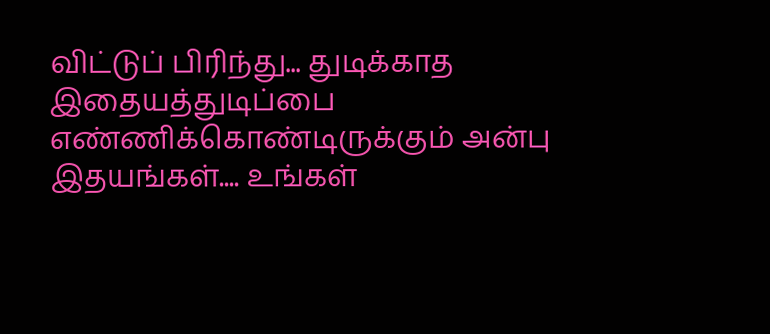விட்டுப் பிரிந்து... துடிக்காத இதையத்துடிப்பை  எண்ணிக்கொண்டிருக்கும் அன்பு இதயங்கள்.... உங்கள்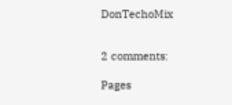DonTechoMix


2 comments:

Pages